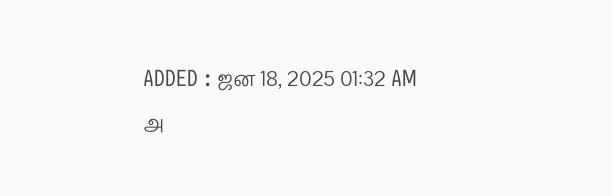ADDED : ஜன 18, 2025 01:32 AM
அ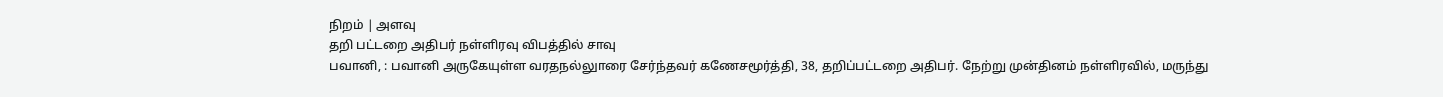நிறம் | அளவு
தறி பட்டறை அதிபர் நள்ளிரவு விபத்தில் சாவு
பவானி, : பவானி அருகேயுள்ள வரதநல்லுாரை சேர்ந்தவர் கணேசமூர்த்தி, 38, தறிப்பட்டறை அதிபர். நேற்று முன்தினம் நள்ளிரவில், மருந்து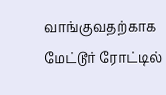வாங்குவதற்காக மேட்டூர் ரோட்டில்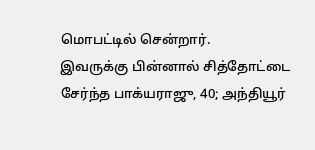மொபட்டில் சென்றார்.
இவருக்கு பின்னால் சித்தோட்டை சேர்ந்த பாக்யராஜு, 40; அந்தியூர்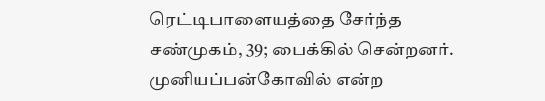ரெட்டிபாளையத்தை சேர்ந்த சண்முகம், 39; பைக்கில் சென்றனர். முனியப்பன்கோவில் என்ற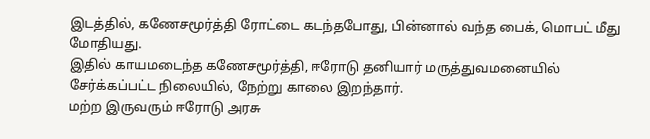இடத்தில், கணேசமூர்த்தி ரோட்டை கடந்தபோது, பின்னால் வந்த பைக், மொபட் மீது மோதியது.
இதில் காயமடைந்த கணேசமூர்த்தி, ஈரோடு தனியார் மருத்துவமனையில் சேர்க்கப்பட்ட நிலையில், நேற்று காலை இறந்தார்.
மற்ற இருவரும் ஈரோடு அரசு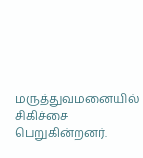மருத்துவமனையில் சிகிச்சை பெறுகின்றனர்.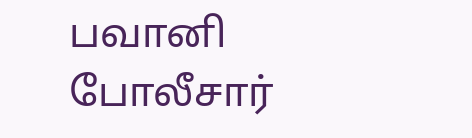பவானி போலீசார்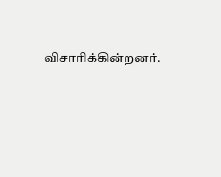விசாரிக்கின்றனர்.